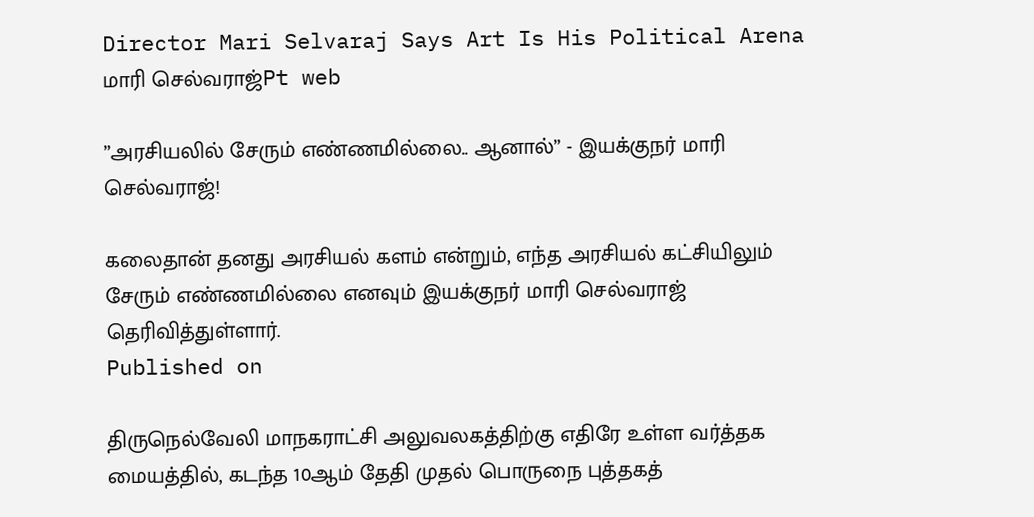Director Mari Selvaraj Says Art Is His Political Arena
மாரி செல்வராஜ்Pt web

”அரசியலில் சேரும் எண்ணமில்லை.. ஆனால்” - இயக்குநர் மாரி செல்வராஜ்!

கலைதான் தனது அரசியல் களம் என்றும், எந்த அரசியல் கட்சியிலும் சேரும் எண்ணமில்லை எனவும் இயக்குநர் மாரி செல்வராஜ் தெரிவித்துள்ளார்.
Published on

திருநெல்வேலி மாநகராட்சி அலுவலகத்திற்கு எதிரே உள்ள வர்த்தக மையத்தில், கடந்த 10ஆம் தேதி முதல் பொருநை புத்தகத்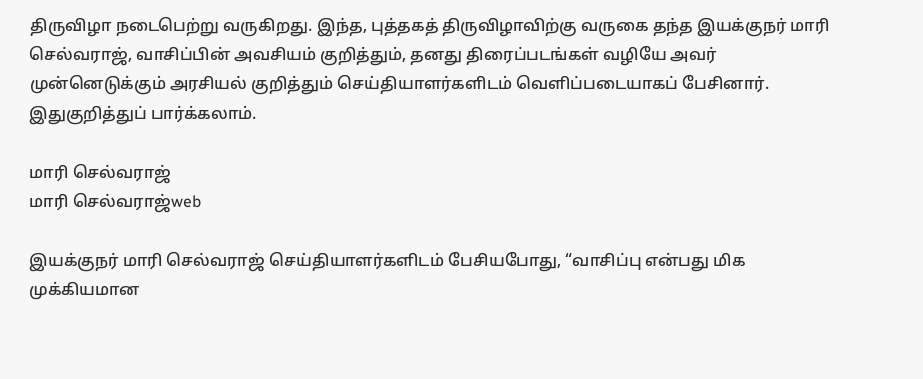திருவிழா நடைபெற்று வருகிறது. இந்த, புத்தகத் திருவிழாவிற்கு வருகை தந்த இயக்குநர் மாரி செல்வராஜ், வாசிப்பின் அவசியம் குறித்தும், தனது திரைப்படங்கள் வழியே அவர் முன்னெடுக்கும் அரசியல் குறித்தும் செய்தியாளர்களிடம் வெளிப்படையாகப் பேசினார். இதுகுறித்துப் பார்க்கலாம்.

மாரி செல்வராஜ்
மாரி செல்வராஜ்web

இயக்குநர் மாரி செல்வராஜ் செய்தியாளர்களிடம் பேசியபோது, “வாசிப்பு என்பது மிக முக்கியமான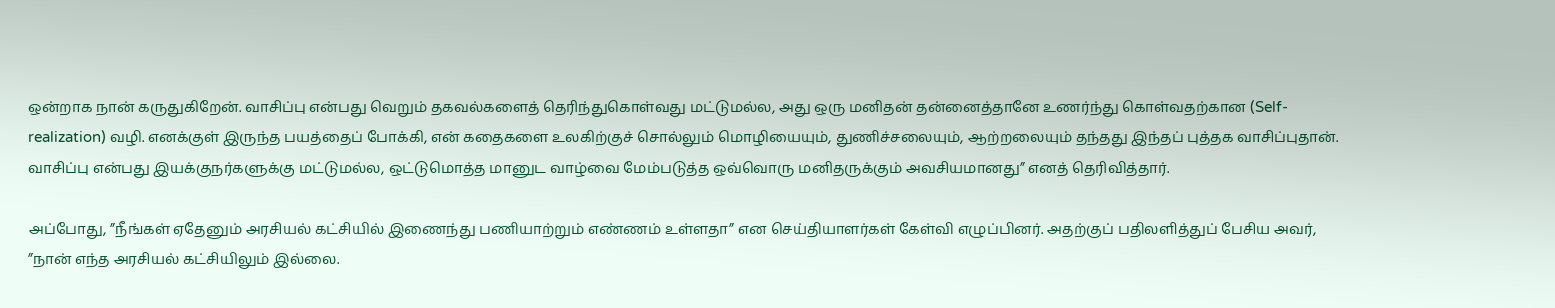ஒன்றாக நான் கருதுகிறேன். வாசிப்பு என்பது வெறும் தகவல்களைத் தெரிந்துகொள்வது மட்டுமல்ல, அது ஒரு மனிதன் தன்னைத்தானே உணர்ந்து கொள்வதற்கான (Self-realization) வழி. எனக்குள் இருந்த பயத்தைப் போக்கி, என் கதைகளை உலகிற்குச் சொல்லும் மொழியையும், துணிச்சலையும், ஆற்றலையும் தந்தது இந்தப் புத்தக வாசிப்புதான். வாசிப்பு என்பது இயக்குநர்களுக்கு மட்டுமல்ல, ஒட்டுமொத்த மானுட வாழ்வை மேம்படுத்த ஒவ்வொரு மனிதருக்கும் அவசியமானது” எனத் தெரிவித்தார்.

அப்போது, ”நீங்கள் ஏதேனும் அரசியல் கட்சியில் இணைந்து பணியாற்றும் எண்ணம் உள்ளதா” என செய்தியாளர்கள் கேள்வி எழுப்பினர். அதற்குப் பதிலளித்துப் பேசிய அவர், ”நான் எந்த அரசியல் கட்சியிலும் இல்லை.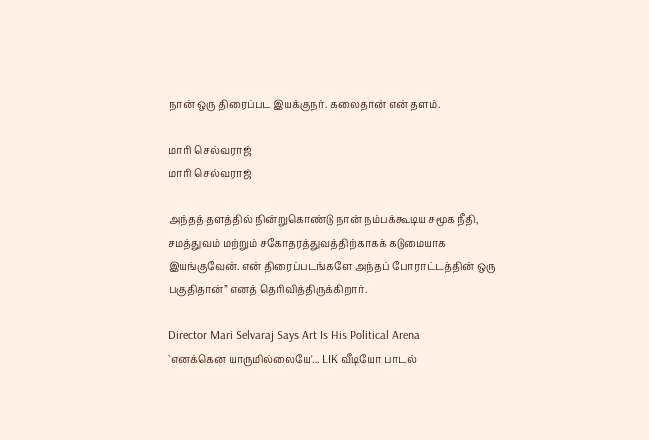நான் ஒரு திரைப்பட இயக்குநர். கலைதான் என் தளம்.

மாரி செல்வராஜ்
மாரி செல்வராஜ்

அந்தத் தளத்தில் நின்றுகொண்டு நான் நம்பக்கூடிய சமூக நீதி, சமத்துவம் மற்றும் சகோதரத்துவத்திற்காகக் கடுமையாக இயங்குவேன். என் திரைப்படங்களே அந்தப் போராட்டத்தின் ஒரு பகுதிதான்” எனத் தெரிவித்திருக்கிறார்.

Director Mari Selvaraj Says Art Is His Political Arena
`எனக்கென யாருமில்லையே'... LIK வீடியோ பாடல்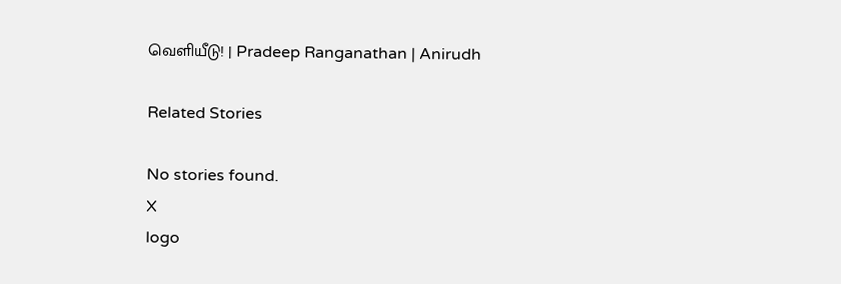வெளியீடு! | Pradeep Ranganathan | Anirudh

Related Stories

No stories found.
X
logo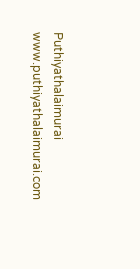Puthiyathalaimurai
www.puthiyathalaimurai.com